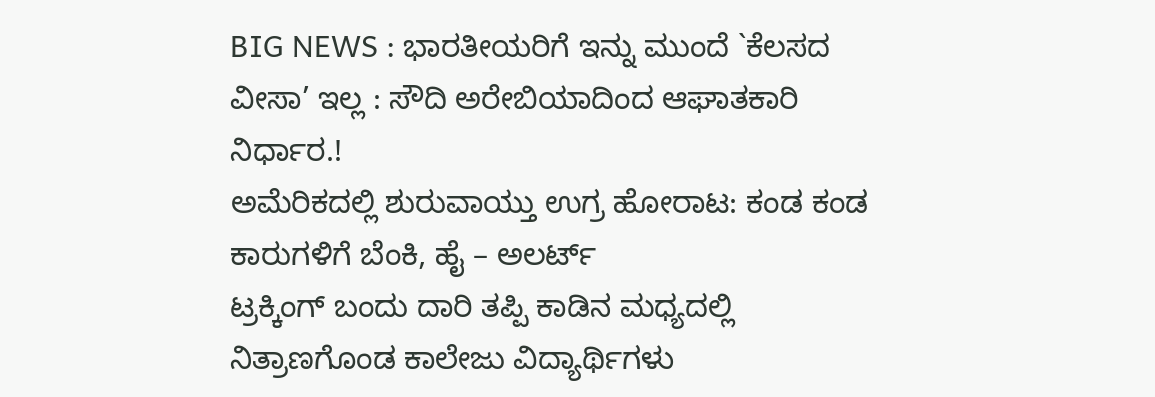BIG NEWS : ಭಾರತೀಯರಿಗೆ ಇನ್ನು ಮುಂದೆ `ಕೆಲಸದ ವೀಸಾ’ ಇಲ್ಲ : ಸೌದಿ ಅರೇಬಿಯಾದಿಂದ ಆಘಾತಕಾರಿ ನಿರ್ಧಾರ.!
ಅಮೆರಿಕದಲ್ಲಿ ಶುರುವಾಯ್ತು ಉಗ್ರ ಹೋರಾಟ: ಕಂಡ ಕಂಡ ಕಾರುಗಳಿಗೆ ಬೆಂಕಿ, ಹೈ – ಅಲರ್ಟ್
ಟ್ರಕ್ಕಿಂಗ್ ಬಂದು ದಾರಿ ತಪ್ಪಿ ಕಾಡಿನ ಮಧ್ಯದಲ್ಲಿ ನಿತ್ರಾಣಗೊಂಡ ಕಾಲೇಜು ವಿದ್ಯಾರ್ಥಿಗಳು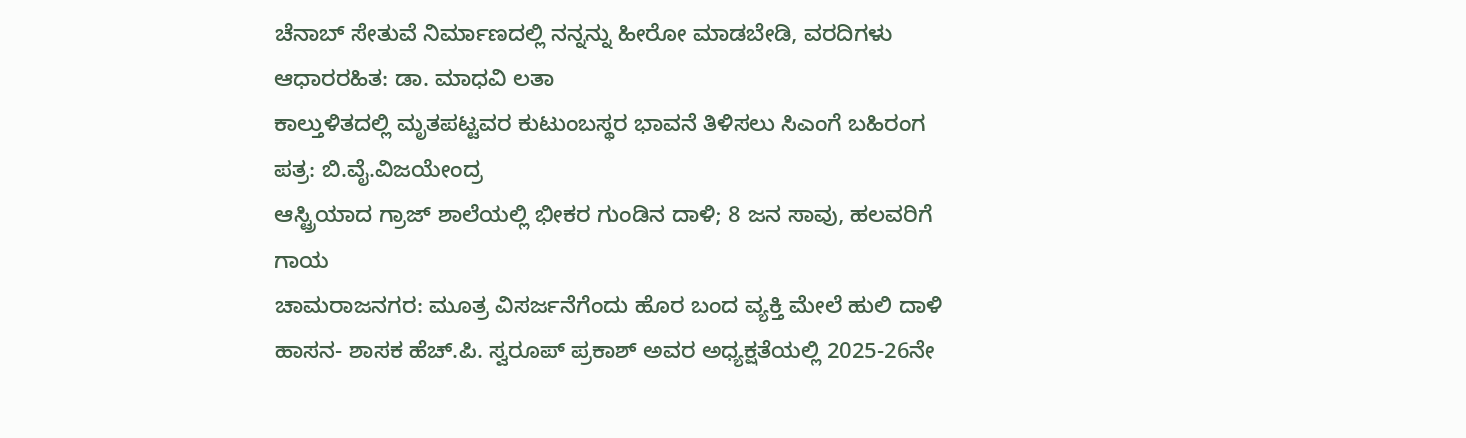ಚೆನಾಬ್ ಸೇತುವೆ ನಿರ್ಮಾಣದಲ್ಲಿ ನನ್ನನ್ನು ಹೀರೋ ಮಾಡಬೇಡಿ, ವರದಿಗಳು ಆಧಾರರಹಿತ: ಡಾ. ಮಾಧವಿ ಲತಾ
ಕಾಲ್ತುಳಿತದಲ್ಲಿ ಮೃತಪಟ್ಟವರ ಕುಟುಂಬಸ್ಥರ ಭಾವನೆ ತಿಳಿಸಲು ಸಿಎಂಗೆ ಬಹಿರಂಗ ಪತ್ರ: ಬಿ.ವೈ.ವಿಜಯೇಂದ್ರ
ಆಸ್ಟ್ರಿಯಾದ ಗ್ರಾಜ್ ಶಾಲೆಯಲ್ಲಿ ಭೀಕರ ಗುಂಡಿನ ದಾಳಿ; 8 ಜನ ಸಾವು, ಹಲವರಿಗೆ ಗಾಯ
ಚಾಮರಾಜನಗರ: ಮೂತ್ರ ವಿಸರ್ಜನೆಗೆಂದು ಹೊರ ಬಂದ ವ್ಯಕ್ತಿ ಮೇಲೆ ಹುಲಿ ದಾಳಿ
ಹಾಸನ- ಶಾಸಕ ಹೆಚ್.ಪಿ. ಸ್ವರೂಪ್ ಪ್ರಕಾಶ್ ಅವರ ಅಧ್ಯಕ್ಷತೆಯಲ್ಲಿ 2025-26ನೇ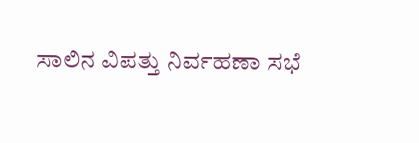ಸಾಲಿನ ವಿಪತ್ತು ನಿರ್ವಹಣಾ ಸಭೆ